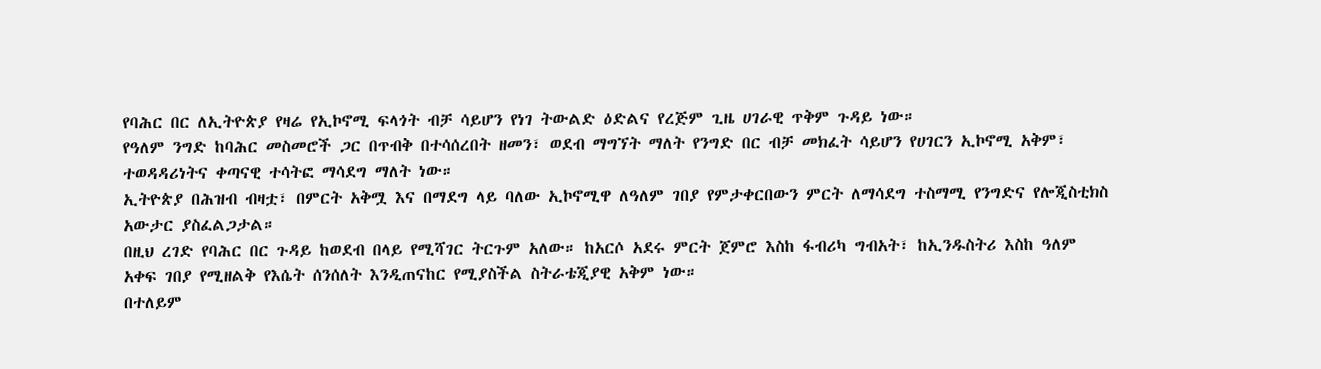የባሕር በር ለኢትዮጵያ የዛሬ የኢኮኖሚ ፍላጎት ብቻ ሳይሆን የነገ ትውልድ ዕድልና የረጅም ጊዜ ሀገራዊ ጥቅም ጉዳይ ነው።
የዓለም ንግድ ከባሕር መስመሮች ጋር በጥብቅ በተሳሰረበት ዘመን፣ ወደብ ማግኘት ማለት የንግድ በር ብቻ መክፈት ሳይሆን የሀገርን ኢኮኖሚ አቅም፣ ተወዳዳሪነትና ቀጣናዊ ተሳትፎ ማሳደግ ማለት ነው።
ኢትዮጵያ በሕዝብ ብዛቷ፣ በምርት አቅሟ እና በማደግ ላይ ባለው ኢኮኖሚዋ ለዓለም ገበያ የምታቀርበውን ምርት ለማሳደግ ተስማሚ የንግድና የሎጂስቲክስ አውታር ያስፈልጋታል።
በዚህ ረገድ የባሕር በር ጉዳይ ከወደብ በላይ የሚሻገር ትርጉም አለው። ከአርሶ አደሩ ምርት ጀምሮ እስከ ፋብሪካ ግብአት፣ ከኢንዱስትሪ እስከ ዓለም አቀፍ ገበያ የሚዘልቅ የእሴት ሰንሰለት እንዲጠናከር የሚያስችል ስትራቴጂያዊ አቅም ነው።
በተለይም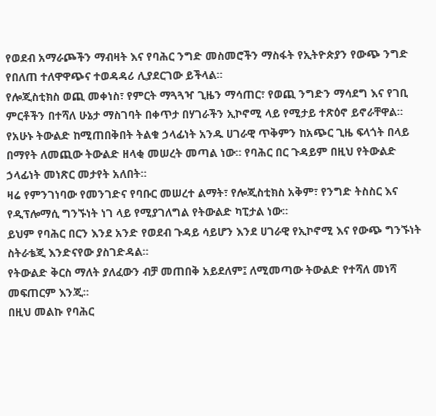የወደብ አማራጮችን ማብዛት እና የባሕር ንግድ መስመሮችን ማስፋት የኢትዮጵያን የውጭ ንግድ የበለጠ ተለዋዋጭና ተወዳዳሪ ሊያደርገው ይችላል።
የሎጂስቲክስ ወጪ መቀነስ፣ የምርት ማጓጓዣ ጊዜን ማሳጠር፣ የወጪ ንግድን ማሳደግ እና የገቢ ምርቶችን በተሻለ ሁኔታ ማስገባት በቀጥታ በሃገራችን ኢኮኖሚ ላይ የሚታይ ተጽዕኖ ይኖራቸዋል።
የአሁኑ ትውልድ ከሚጠበቅበት ትልቁ ኃላፊነት አንዱ ሀገራዊ ጥቅምን ከአጭር ጊዜ ፍላጎት በላይ በማየት ለመጪው ትውልድ ዘላቂ መሠረት መጣል ነው። የባሕር በር ጉዳይም በዚህ የትውልድ ኃላፊነት መነጽር መታየት አለበት።
ዛሬ የምንገነባው የመንገድና የባቡር መሠረተ ልማት፣ የሎጂስቲክስ አቅም፣ የንግድ ትስስር እና የዲፕሎማሲ ግንኙነት ነገ ላይ የሚያገለግል የትውልድ ካፒታል ነው።
ይህም የባሕር በርን እንደ አንድ የወደብ ጉዳይ ሳይሆን እንደ ሀገራዊ የኢኮኖሚ እና የውጭ ግንኙነት ስትራቴጂ እንድናየው ያስገድዳል።
የትውልድ ቅርስ ማለት ያለፈውን ብቻ መጠበቅ አይደለም፤ ለሚመጣው ትውልድ የተሻለ መነሻ መፍጠርም እንጂ።
በዚህ መልኩ የባሕር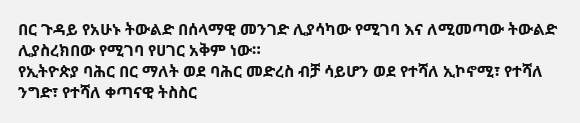በር ጉዳይ የአሁኑ ትውልድ በሰላማዊ መንገድ ሊያሳካው የሚገባ እና ለሚመጣው ትውልድ ሊያስረክበው የሚገባ የሀገር አቅም ነው።
የኢትዮጵያ ባሕር በር ማለት ወደ ባሕር መድረስ ብቻ ሳይሆን ወደ የተሻለ ኢኮኖሚ፣ የተሻለ ንግድ፣ የተሻለ ቀጣናዊ ትስስር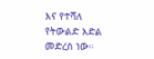እና የተሻለ የትውልድ እድል መድረስ ነው።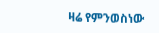ዛሬ የምንወስነው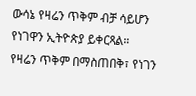ውሳኔ የዛሬን ጥቅም ብቻ ሳይሆን የነገዋን ኢትዮጵያ ይቀርጻል።
የዛሬን ጥቅም በማስጠበቅ፣ የነገን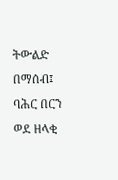ትውልድ በማሰብ፤ ባሕር በርን ወደ ዘላቂ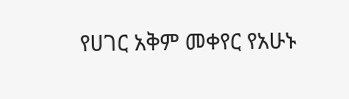የሀገር አቅም መቀየር የአሁኑ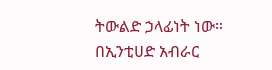ትውልድ ኃላፊነት ነው።
በኢንቲሀድ አብራር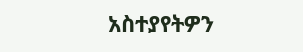አስተያየትዎን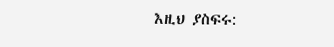እዚህ ያስፍሩ: